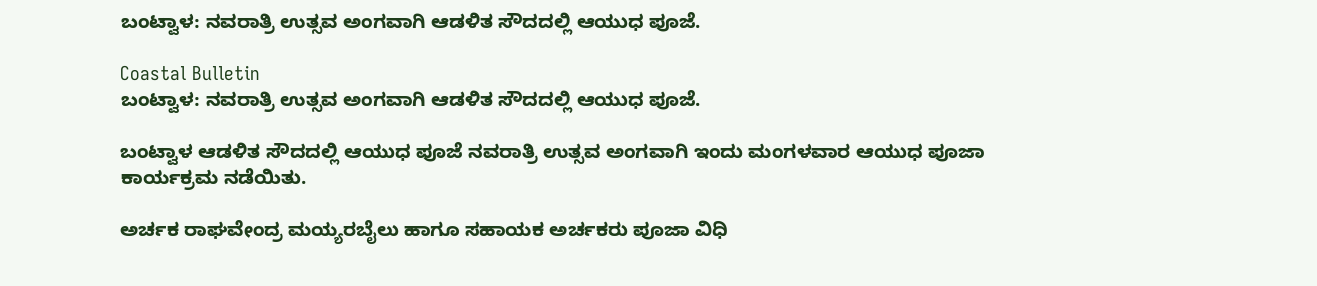ಬಂಟ್ವಾಳ: ನವರಾತ್ರಿ ಉತ್ಸವ ಅಂಗವಾಗಿ ಆಡಳಿತ ಸೌದದಲ್ಲಿ ಆಯುಧ ಪೂಜೆ.

Coastal Bulletin
ಬಂಟ್ವಾಳ: ನವರಾತ್ರಿ ಉತ್ಸವ ಅಂಗವಾಗಿ ಆಡಳಿತ ಸೌದದಲ್ಲಿ ಆಯುಧ ಪೂಜೆ.

ಬಂಟ್ವಾಳ ಆಡಳಿತ ಸೌದದಲ್ಲಿ ಆಯುಧ ಪೂಜೆ ನವರಾತ್ರಿ ಉತ್ಸವ ಅಂಗವಾಗಿ ಇಂದು ಮಂಗಳವಾರ ಆಯುಧ ಪೂಜಾ ಕಾರ್ಯಕ್ರಮ ನಡೆಯಿತು.

ಅರ್ಚಕ ರಾಘವೇಂದ್ರ ಮಯ್ಯರಬೈಲು ಹಾಗೂ ಸಹಾಯಕ ಅರ್ಚಕರು ಪೂಜಾ ವಿಧಿ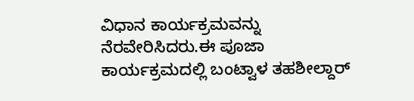ವಿಧಾನ ಕಾರ್ಯಕ್ರಮವನ್ನು ನೆರವೇರಿಸಿದರು.ಈ ಪೂಜಾ ಕಾರ್ಯಕ್ರಮದಲ್ಲಿ ಬಂಟ್ವಾಳ ತಹಶೀಲ್ದಾರ್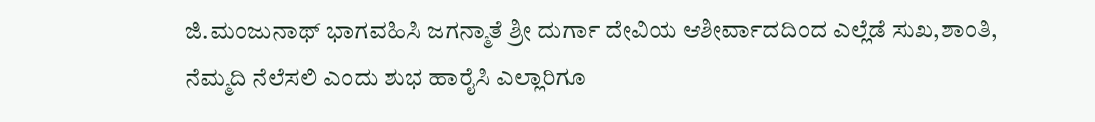ಜಿ.ಮಂಜುನಾಥ್ ಭಾಗವಹಿಸಿ ಜಗನ್ಮಾತೆ ಶ್ರೀ ದುರ್ಗಾ ದೇವಿಯ ಆಶೀರ್ವಾದದಿಂದ ಎಲ್ಲೆಡೆ ಸುಖ,ಶಾಂತಿ, ನೆಮ್ಮದಿ ನೆಲೆಸಲಿ ಎಂದು ಶುಭ ಹಾರೈಸಿ ಎಲ್ಲಾರಿಗೂ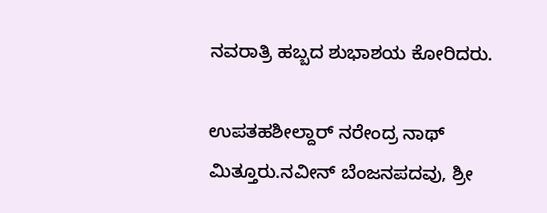ನವರಾತ್ರಿ ಹಬ್ಬದ ಶುಭಾಶಯ ಕೋರಿದರು.

ಉಪತಹಶೀಲ್ದಾರ್ ನರೇಂದ್ರ ನಾಥ್ ಮಿತ್ತೂರು.ನವೀನ್ ಬೆಂಜನಪದವು, ಶ್ರೀ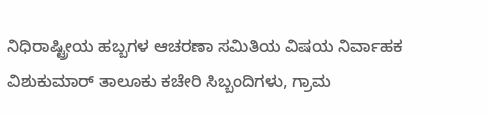ನಿಧಿರಾಷ್ಟ್ರೀಯ ಹಬ್ಬಗಳ ಆಚರಣಾ ಸಮಿತಿಯ ವಿಷಯ ನಿರ್ವಾಹಕ ವಿಶುಕುಮಾರ್ ತಾಲೂಕು ಕಚೇರಿ ಸಿಬ್ಬಂದಿಗಳು, ಗ್ರಾಮ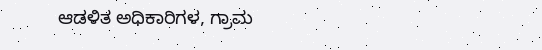ಆಡಳಿತ ಅಧಿಕಾರಿಗಳ, ಗ್ರಾಮ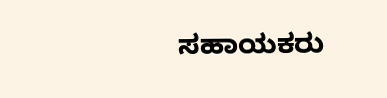ಸಹಾಯಕರು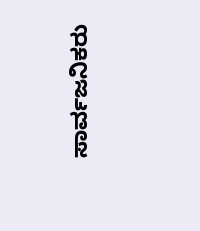ಸಾರ್ವಜನಿಕರು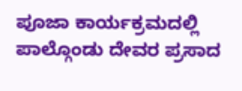ಪೂಜಾ ಕಾರ್ಯಕ್ರಮದಲ್ಲಿ ಪಾಲ್ಗೊಂಡು ದೇವರ ಪ್ರಸಾದ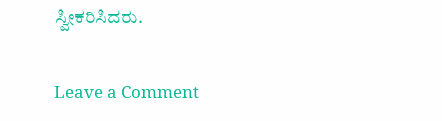ಸ್ವೀಕರಿಸಿದರು.

Leave a Comment